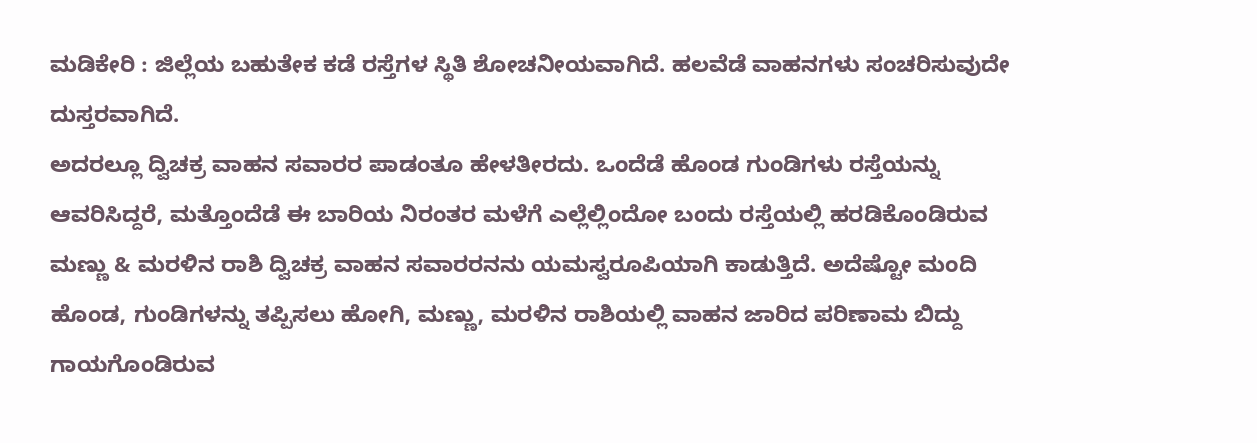ಮಡಿಕೇರಿ : ಜಿಲ್ಲೆಯ ಬಹುತೇಕ ಕಡೆ ರಸ್ತೆಗಳ ಸ್ಥಿತಿ ಶೋಚನೀಯವಾಗಿದೆ. ಹಲವೆಡೆ ವಾಹನಗಳು ಸಂಚರಿಸುವುದೇ ದುಸ್ತರವಾಗಿದೆ.
ಅದರಲ್ಲೂ ದ್ವಿಚಕ್ರ ವಾಹನ ಸವಾರರ ಪಾಡಂತೂ ಹೇಳತೀರದು. ಒಂದೆಡೆ ಹೊಂಡ ಗುಂಡಿಗಳು ರಸ್ತೆಯನ್ನು ಆವರಿಸಿದ್ದರೆ, ಮತ್ತೊಂದೆಡೆ ಈ ಬಾರಿಯ ನಿರಂತರ ಮಳೆಗೆ ಎಲ್ಲೆಲ್ಲಿಂದೋ ಬಂದು ರಸ್ತೆಯಲ್ಲಿ ಹರಡಿಕೊಂಡಿರುವ ಮಣ್ಣು & ಮರಳಿನ ರಾಶಿ ದ್ವಿಚಕ್ರ ವಾಹನ ಸವಾರರನನು ಯಮಸ್ವರೂಪಿಯಾಗಿ ಕಾಡುತ್ತಿದೆ. ಅದೆಷ್ಟೋ ಮಂದಿ ಹೊಂಡ, ಗುಂಡಿಗಳನ್ನು ತಪ್ಪಿಸಲು ಹೋಗಿ, ಮಣ್ಣು, ಮರಳಿನ ರಾಶಿಯಲ್ಲಿ ವಾಹನ ಜಾರಿದ ಪರಿಣಾಮ ಬಿದ್ದು ಗಾಯಗೊಂಡಿರುವ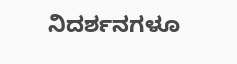ನಿದರ್ಶನಗಳೂ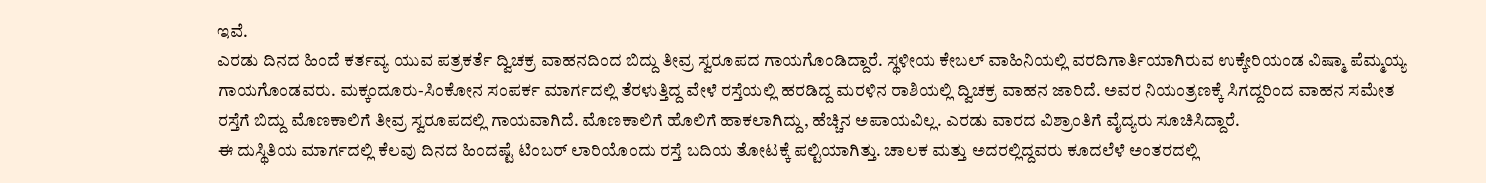ಇವೆ.
ಎರಡು ದಿನದ ಹಿಂದೆ ಕರ್ತವ್ಯ ಯುವ ಪತ್ರಕರ್ತೆ ದ್ವಿಚಕ್ರ ವಾಹನದಿಂದ ಬಿದ್ದು ತೀವ್ರ ಸ್ವರೂಪದ ಗಾಯಗೊಂಡಿದ್ದಾರೆ. ಸ್ಥಳೀಯ ಕೇಬಲ್ ವಾಹಿನಿಯಲ್ಲಿ ವರದಿಗಾರ್ತಿಯಾಗಿರುವ ಉಕ್ಕೇರಿಯಂಡ ವಿಷ್ಮಾ ಪೆಮ್ಮಯ್ಯ ಗಾಯಗೊಂಡವರು. ಮಕ್ಕಂದೂರು-ಸಿಂಕೋನ ಸಂಪರ್ಕ ಮಾರ್ಗದಲ್ಲಿ ತೆರಳುತ್ತಿದ್ದ ವೇಳೆ ರಸ್ತೆಯಲ್ಲಿ ಹರಡಿದ್ದ ಮರಳಿನ ರಾಶಿಯಲ್ಲಿ ದ್ವಿಚಕ್ರ ವಾಹನ ಜಾರಿದೆ. ಅವರ ನಿಯಂತ್ರಣಕ್ಕೆ ಸಿಗದ್ದರಿಂದ ವಾಹನ ಸಮೇತ ರಸ್ತೆಗೆ ಬಿದ್ದು ಮೊಣಕಾಲಿಗೆ ತೀವ್ರ ಸ್ವರೂಪದಲ್ಲಿ ಗಾಯವಾಗಿದೆ. ಮೊಣಕಾಲಿಗೆ ಹೊಲಿಗೆ ಹಾಕಲಾಗಿದ್ದು, ಹೆಚ್ಚಿನ ಅಪಾಯವಿಲ್ಲ. ಎರಡು ವಾರದ ವಿಶ್ರಾಂತಿಗೆ ವೈದ್ಯರು ಸೂಚಿಸಿದ್ದಾರೆ.
ಈ ದುಸ್ಥಿತಿಯ ಮಾರ್ಗದಲ್ಲಿ ಕೆಲವು ದಿನದ ಹಿಂದಷ್ಟೆ ಟಿಂಬರ್ ಲಾರಿಯೊಂದು ರಸ್ತೆ ಬದಿಯ ತೋಟಕ್ಕೆ ಪಲ್ಟಿಯಾಗಿತ್ತು. ಚಾಲಕ ಮತ್ತು ಅದರಲ್ಲಿದ್ದವರು ಕೂದಲೆಳೆ ಅಂತರದಲ್ಲಿ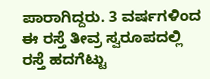ಪಾರಾಗಿದ್ದರು. 3 ವರ್ಷಗಳಿಂದ ಈ ರಸ್ತೆ ತೀವ್ರ ಸ್ವರೂಪದಲ್ಲಿ ರಸ್ತೆ ಹದಗೆಟ್ಟು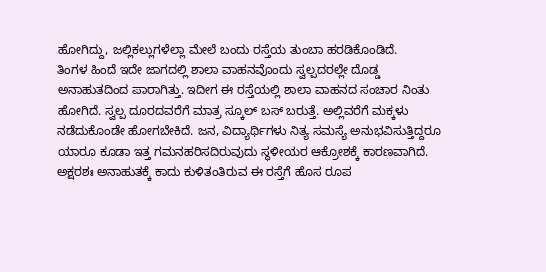ಹೋಗಿದ್ದು, ಜಲ್ಲಿಕಲ್ಲುಗಳೆಲ್ಲಾ ಮೇಲೆ ಬಂದು ರಸ್ತೆಯ ತುಂಬಾ ಹರಡಿಕೊಂಡಿದೆ.
ತಿಂಗಳ ಹಿಂದೆ ಇದೇ ಜಾಗದಲ್ಲಿ ಶಾಲಾ ವಾಹನವೊಂದು ಸ್ವಲ್ಪದರಲ್ಲೇ ದೊಡ್ಡ ಅನಾಹುತದಿಂದ ಪಾರಾಗಿತ್ತು. ಇದೀಗ ಈ ರಸ್ತೆಯಲ್ಲಿ ಶಾಲಾ ವಾಹನದ ಸಂಚಾರ ನಿಂತು ಹೋಗಿದೆ. ಸ್ವಲ್ಪ ದೂರದವರೆಗೆ ಮಾತ್ರ ಸ್ಕೂಲ್ ಬಸ್ ಬರುತ್ತೆ. ಅಲ್ಲಿವರೆಗೆ ಮಕ್ಕಳು ನಡೆದುಕೊಂಡೇ ಹೋಗಬೇಕಿದೆ. ಜನ, ವಿದ್ಯಾರ್ಥಿಗಳು ನಿತ್ಯ ಸಮಸ್ಯೆ ಅನುಭವಿಸುತ್ತಿದ್ದರೂ ಯಾರೂ ಕೂಡಾ ಇತ್ತ ಗಮನಹರಿಸದಿರುವುದು ಸ್ಥಳೀಯರ ಆಕ್ರೋಶಕ್ಕೆ ಕಾರಣವಾಗಿದೆ.
ಅಕ್ಷರಶಃ ಅನಾಹುತಕ್ಕೆ ಕಾದು ಕುಳಿತಂತಿರುವ ಈ ರಸ್ತೆಗೆ ಹೊಸ ರೂಪ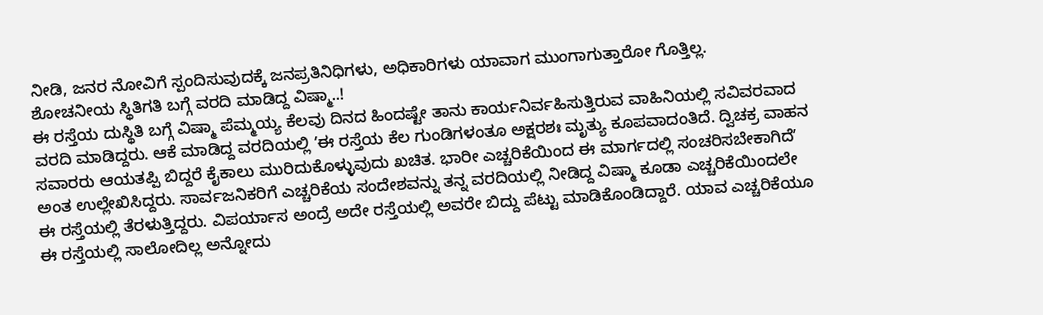ನೀಡಿ, ಜನರ ನೋವಿಗೆ ಸ್ಪಂದಿಸುವುದಕ್ಕೆ ಜನಪ್ರತಿನಿಧಿಗಳು, ಅಧಿಕಾರಿಗಳು ಯಾವಾಗ ಮುಂಗಾಗುತ್ತಾರೋ ಗೊತ್ತಿಲ್ಲ.
ಶೋಚನೀಯ ಸ್ಥಿತಿಗತಿ ಬಗ್ಗೆ ವರದಿ ಮಾಡಿದ್ದ ವಿಷ್ಮಾ..!
ಈ ರಸ್ತೆಯ ದುಸ್ಥಿತಿ ಬಗ್ಗೆ ವಿಷ್ಮಾ ಪೆಮ್ಮಯ್ಯ ಕೆಲವು ದಿನದ ಹಿಂದಷ್ಟೇ ತಾನು ಕಾರ್ಯನಿರ್ವಹಿಸುತ್ತಿರುವ ವಾಹಿನಿಯಲ್ಲಿ ಸವಿವರವಾದ ವರದಿ ಮಾಡಿದ್ದರು. ಆಕೆ ಮಾಡಿದ್ದ ವರದಿಯಲ್ಲಿ ʼಈ ರಸ್ತೆಯ ಕೆಲ ಗುಂಡಿಗಳಂತೂ ಅಕ್ಷರಶಃ ಮೃತ್ಯು ಕೂಪವಾದಂತಿದೆ. ದ್ವಿಚಕ್ರ ವಾಹನ ಸವಾರರು ಆಯತಪ್ಪಿ ಬಿದ್ದರೆ ಕೈಕಾಲು ಮುರಿದುಕೊಳ್ಳುವುದು ಖಚಿತ. ಭಾರೀ ಎಚ್ಚರಿಕೆಯಿಂದ ಈ ಮಾರ್ಗದಲ್ಲಿ ಸಂಚರಿಸಬೇಕಾಗಿದೆʼ ಅಂತ ಉಲ್ಲೇಖಿಸಿದ್ದರು. ಸಾರ್ವಜನಿಕರಿಗೆ ಎಚ್ಚರಿಕೆಯ ಸಂದೇಶವನ್ನು ತನ್ನ ವರದಿಯಲ್ಲಿ ನೀಡಿದ್ದ ವಿಷ್ಮಾ ಕೂಡಾ ಎಚ್ಚರಿಕೆಯಿಂದಲೇ ಈ ರಸ್ತೆಯಲ್ಲಿ ತೆರಳುತ್ತಿದ್ದರು. ವಿಪರ್ಯಾಸ ಅಂದ್ರೆ ಅದೇ ರಸ್ತೆಯಲ್ಲಿ ಅವರೇ ಬಿದ್ದು ಪೆಟ್ಟು ಮಾಡಿಕೊಂಡಿದ್ದಾರೆ. ಯಾವ ಎಚ್ಚರಿಕೆಯೂ ಈ ರಸ್ತೆಯಲ್ಲಿ ಸಾಲೋದಿಲ್ಲ ಅನ್ನೋದು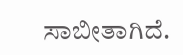ಸಾಬೀತಾಗಿದೆ.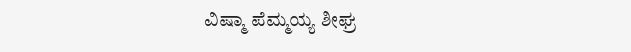ವಿಷ್ಮಾ ಪೆಮ್ಮಯ್ಯ ಶೀಘ್ರ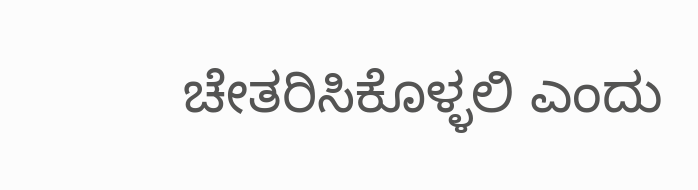ಚೇತರಿಸಿಕೊಳ್ಳಲಿ ಎಂದು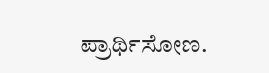ಪ್ರಾರ್ಥಿಸೋಣ.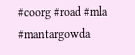#coorg #road #mla #mantargowda